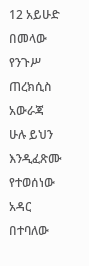12 አይሁድ በመላው የንጉሥ ጠረክሲስ አውራጃ ሁሉ ይህን እንዲፈጽሙ የተወሰነው አዳር በተባለው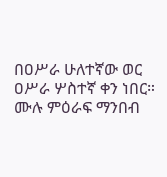በዐሥራ ሁለተኛው ወር ዐሥራ ሦስተኛ ቀን ነበር።
ሙሉ ምዕራፍ ማንበብ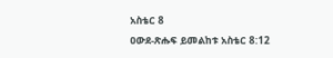አስቴር 8
ዐውደ-ጽሑፍ ይመልከቱ አስቴር 8:12